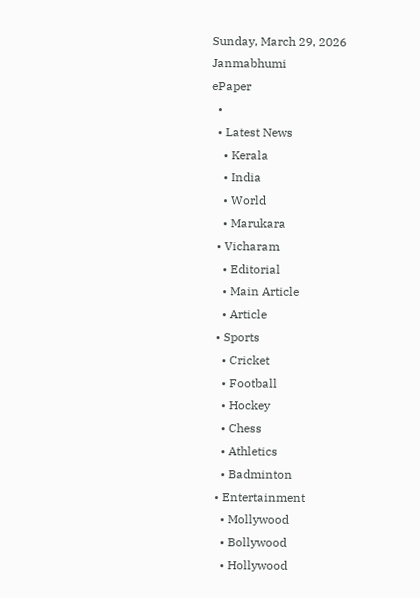Sunday, March 29, 2026
Janmabhumi
ePaper
  •
  • Latest News
    • Kerala
    • India
    • World
    • Marukara
  • Vicharam
    • Editorial
    • Main Article
    • Article
  • Sports
    • Cricket
    • Football
    • Hockey
    • Chess
    • Athletics
    • Badminton
  • Entertainment
    • Mollywood
    • Bollywood
    • Hollywood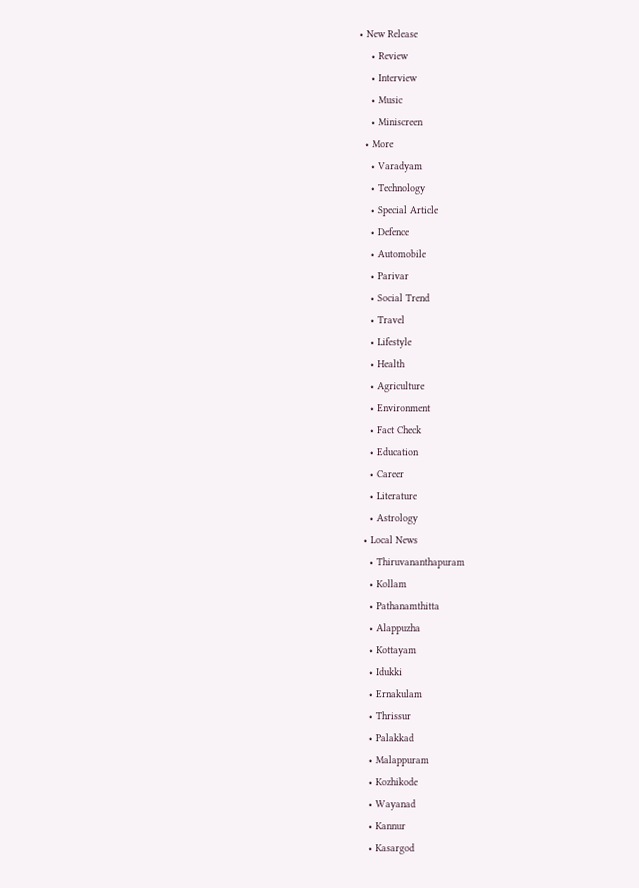• New Release
    • Review
    • Interview
    • Music
    • Miniscreen
  • More
    • Varadyam
    • Technology
    • Special Article
    • Defence
    • Automobile
    • Parivar
    • Social Trend
    • Travel
    • Lifestyle
    • Health
    • Agriculture
    • Environment
    • Fact Check
    • Education
    • Career
    • Literature
    • Astrology
  • Local News
    • Thiruvananthapuram
    • Kollam
    • Pathanamthitta
    • Alappuzha
    • Kottayam
    • Idukki
    • Ernakulam
    • Thrissur
    • Palakkad
    • Malappuram
    • Kozhikode
    • Wayanad
    • Kannur
    • Kasargod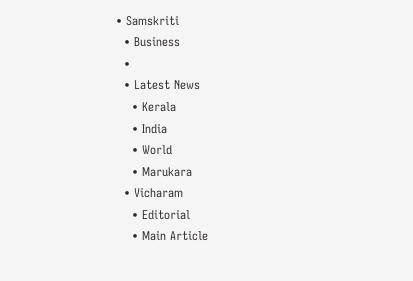• Samskriti
  • Business
  •
  • Latest News
    • Kerala
    • India
    • World
    • Marukara
  • Vicharam
    • Editorial
    • Main Article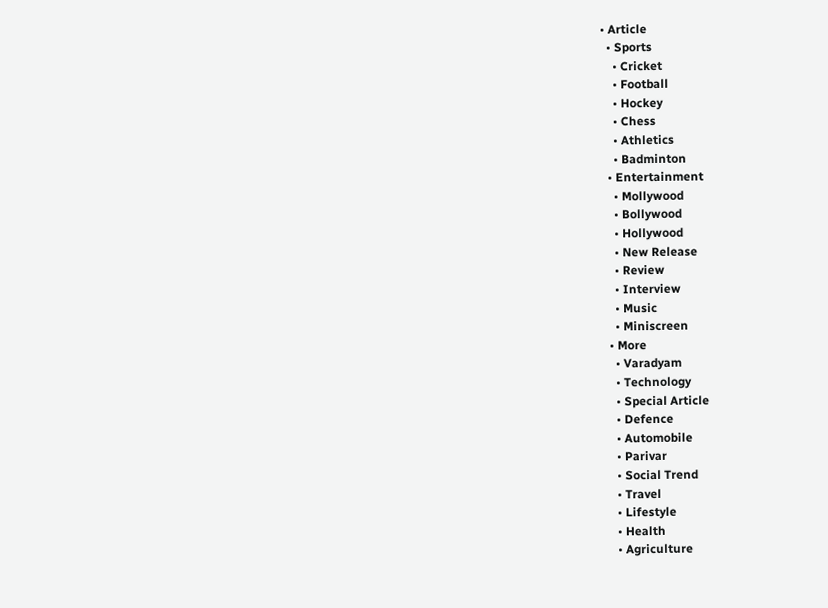• Article
  • Sports
    • Cricket
    • Football
    • Hockey
    • Chess
    • Athletics
    • Badminton
  • Entertainment
    • Mollywood
    • Bollywood
    • Hollywood
    • New Release
    • Review
    • Interview
    • Music
    • Miniscreen
  • More
    • Varadyam
    • Technology
    • Special Article
    • Defence
    • Automobile
    • Parivar
    • Social Trend
    • Travel
    • Lifestyle
    • Health
    • Agriculture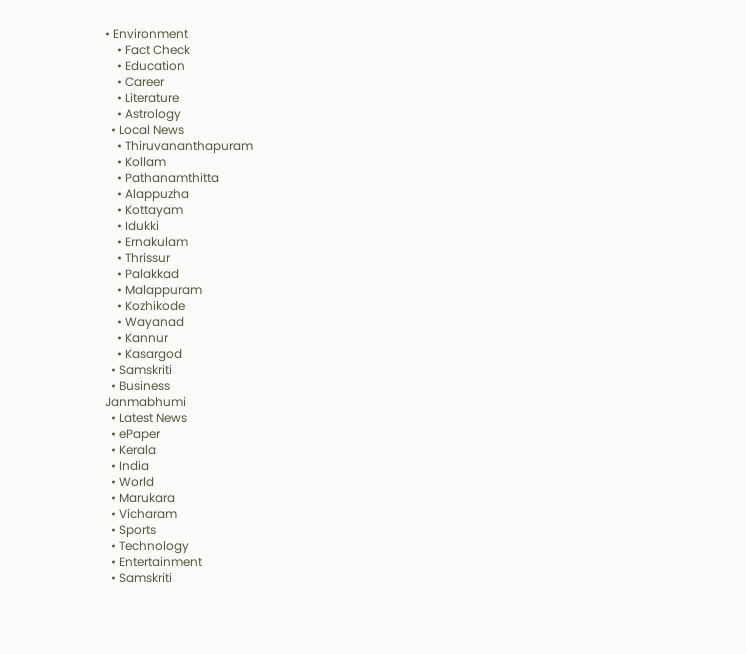• Environment
    • Fact Check
    • Education
    • Career
    • Literature
    • Astrology
  • Local News
    • Thiruvananthapuram
    • Kollam
    • Pathanamthitta
    • Alappuzha
    • Kottayam
    • Idukki
    • Ernakulam
    • Thrissur
    • Palakkad
    • Malappuram
    • Kozhikode
    • Wayanad
    • Kannur
    • Kasargod
  • Samskriti
  • Business
Janmabhumi
  • Latest News
  • ePaper
  • Kerala
  • India
  • World
  • Marukara
  • Vicharam
  • Sports
  • Technology
  • Entertainment
  • Samskriti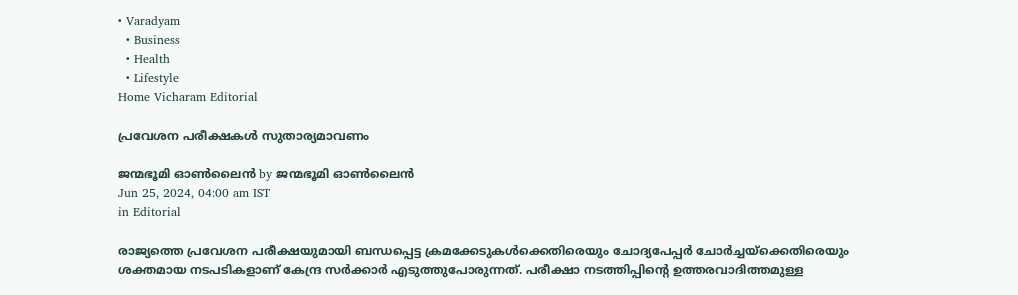• Varadyam
  • Business
  • Health
  • Lifestyle
Home Vicharam Editorial

പ്രവേശന പരീക്ഷകള്‍ സുതാര്യമാവണം

ജന്മഭൂമി ഓണ്‍ലൈന്‍ by ജന്മഭൂമി ഓണ്‍ലൈന്‍
Jun 25, 2024, 04:00 am IST
in Editorial

രാജ്യത്തെ പ്രവേശന പരീക്ഷയുമായി ബന്ധപ്പെട്ട ക്രമക്കേടുകള്‍ക്കെതിരെയും ചോദ്യപേപ്പര്‍ ചോര്‍ച്ചയ്‌ക്കെതിരെയും ശക്തമായ നടപടികളാണ് കേന്ദ്ര സര്‍ക്കാര്‍ എടുത്തുപോരുന്നത്. പരീക്ഷാ നടത്തിപ്പിന്റെ ഉത്തരവാദിത്തമുള്ള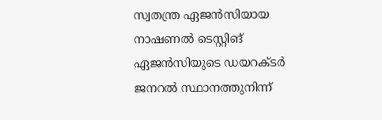സ്വതന്ത്ര ഏജന്‍സിയായ നാഷണല്‍ ടെസ്റ്റിങ് ഏജന്‍സിയുടെ ഡയറക്ടര്‍ ജനറല്‍ സ്ഥാനത്തുനിന്ന്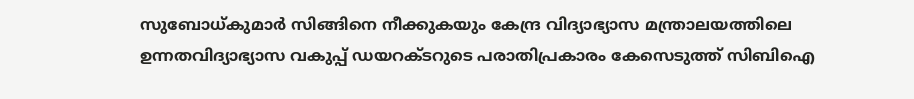സുബോധ്കുമാര്‍ സിങ്ങിനെ നീക്കുകയും കേന്ദ്ര വിദ്യാഭ്യാസ മന്ത്രാലയത്തിലെ ഉന്നതവിദ്യാഭ്യാസ വകുപ്പ് ഡയറക്ടറുടെ പരാതിപ്രകാരം കേസെടുത്ത് സിബിഐ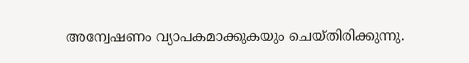അന്വേഷണം വ്യാപകമാക്കുകയും ചെയ്തിരിക്കുന്നു.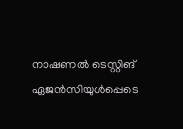നാഷണല്‍ ടെസ്റ്റിങ് ഏജന്‍സിയുള്‍പ്പെടെ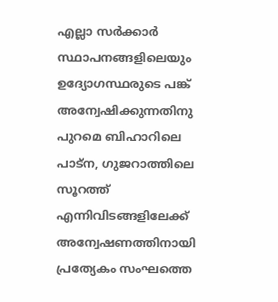എല്ലാ സര്‍ക്കാര്‍ സ്ഥാപനങ്ങളിലെയും ഉദ്യോഗസ്ഥരുടെ പങ്ക് അന്വേഷിക്കുന്നതിനു പുറമെ ബിഹാറിലെ പാട്‌ന, ഗുജറാത്തിലെ സൂറത്ത് എന്നിവിടങ്ങളിലേക്ക് അന്വേഷണത്തിനായി പ്രത്യേകം സംഘത്തെ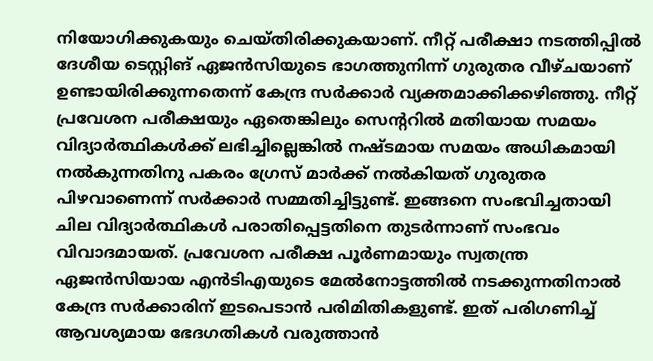നിയോഗിക്കുകയും ചെയ്തിരിക്കുകയാണ്. നീറ്റ് പരീക്ഷാ നടത്തിപ്പില്‍ ദേശീയ ടെസ്റ്റിങ് ഏജന്‍സിയുടെ ഭാഗത്തുനിന്ന് ഗുരുതര വീഴ്ചയാണ് ഉണ്ടായിരിക്കുന്നതെന്ന് കേന്ദ്ര സര്‍ക്കാര്‍ വ്യക്തമാക്കിക്കഴിഞ്ഞു. നീറ്റ് പ്രവേശന പരീക്ഷയും ഏതെങ്കിലും സെന്ററില്‍ മതിയായ സമയം വിദ്യാര്‍ത്ഥികള്‍ക്ക് ലഭിച്ചില്ലെങ്കില്‍ നഷ്ടമായ സമയം അധികമായി നല്‍കുന്നതിനു പകരം ഗ്രേസ് മാര്‍ക്ക് നല്‍കിയത് ഗുരുതര പിഴവാണെന്ന് സര്‍ക്കാര്‍ സമ്മതിച്ചിട്ടുണ്ട്. ഇങ്ങനെ സംഭവിച്ചതായി ചില വിദ്യാര്‍ത്ഥികള്‍ പരാതിപ്പെട്ടതിനെ തുടര്‍ന്നാണ് സംഭവം വിവാദമായത്. പ്രവേശന പരീക്ഷ പൂര്‍ണമായും സ്വതന്ത്ര ഏജന്‍സിയായ എന്‍ടിഎയുടെ മേല്‍നോട്ടത്തില്‍ നടക്കുന്നതിനാല്‍ കേന്ദ്ര സര്‍ക്കാരിന് ഇടപെടാന്‍ പരിമിതികളുണ്ട്. ഇത് പരിഗണിച്ച് ആവശ്യമായ ഭേദഗതികള്‍ വരുത്താന്‍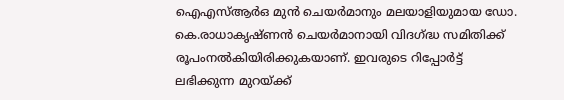ഐഎസ്ആര്‍ഒ മുന്‍ ചെയര്‍മാനും മലയാളിയുമായ ഡോ. കെ.രാധാകൃഷ്ണന്‍ ചെയര്‍മാനായി വിദഗ്‌ദ്ധ സമിതിക്ക് രൂപംനല്‍കിയിരിക്കുകയാണ്. ഇവരുടെ റിപ്പോര്‍ട്ട് ലഭിക്കുന്ന മുറയ്‌ക്ക്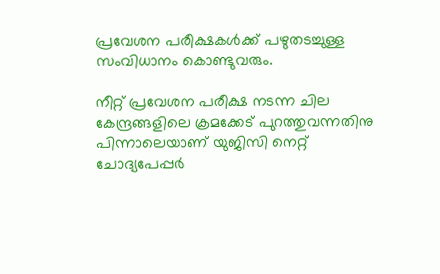പ്രവേശന പരീക്ഷകള്‍ക്ക് പഴുതടച്ചുള്ള സംവിധാനം കൊണ്ടുവരും.

നീറ്റ് പ്രവേശന പരീക്ഷ നടന്ന ചില കേന്ദ്രങ്ങളിലെ ക്രമക്കേട് പുറത്തുവന്നതിനു പിന്നാലെയാണ് യുജിസി നെറ്റ് ചോദ്യപേപ്പര്‍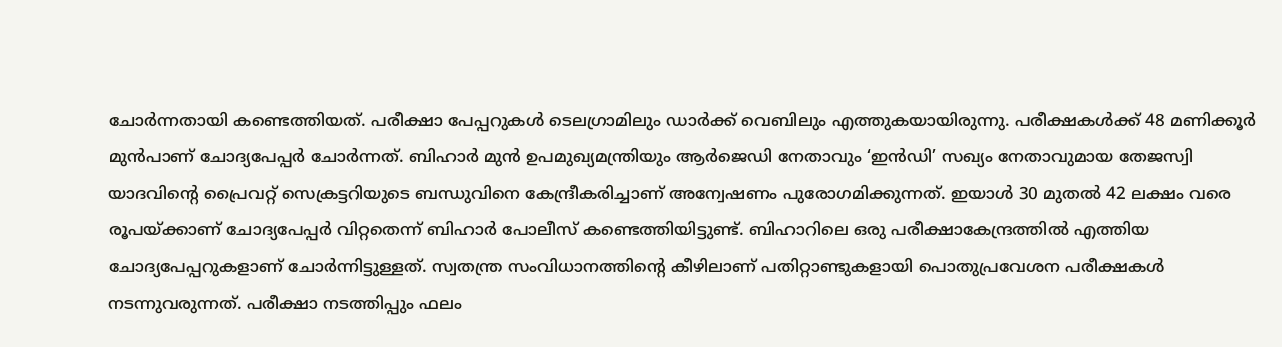ചോര്‍ന്നതായി കണ്ടെത്തിയത്. പരീക്ഷാ പേപ്പറുകള്‍ ടെലഗ്രാമിലും ഡാര്‍ക്ക് വെബിലും എത്തുകയായിരുന്നു. പരീക്ഷകള്‍ക്ക് 48 മണിക്കൂര്‍ മുന്‍പാണ് ചോദ്യപേപ്പര്‍ ചോര്‍ന്നത്. ബിഹാര്‍ മുന്‍ ഉപമുഖ്യമന്ത്രിയും ആര്‍ജെഡി നേതാവും ‘ഇന്‍ഡി’ സഖ്യം നേതാവുമായ തേജസ്വി യാദവിന്റെ പ്രൈവറ്റ് സെക്രട്ടറിയുടെ ബന്ധുവിനെ കേന്ദ്രീകരിച്ചാണ് അന്വേഷണം പുരോഗമിക്കുന്നത്. ഇയാള്‍ 30 മുതല്‍ 42 ലക്ഷം വരെ രൂപയ്‌ക്കാണ് ചോദ്യപേപ്പര്‍ വിറ്റതെന്ന് ബിഹാര്‍ പോലീസ് കണ്ടെത്തിയിട്ടുണ്ട്. ബിഹാറിലെ ഒരു പരീക്ഷാകേന്ദ്രത്തില്‍ എത്തിയ ചോദ്യപേപ്പറുകളാണ് ചോര്‍ന്നിട്ടുള്ളത്. സ്വതന്ത്ര സംവിധാനത്തിന്റെ കീഴിലാണ് പതിറ്റാണ്ടുകളായി പൊതുപ്രവേശന പരീക്ഷകള്‍ നടന്നുവരുന്നത്. പരീക്ഷാ നടത്തിപ്പും ഫലം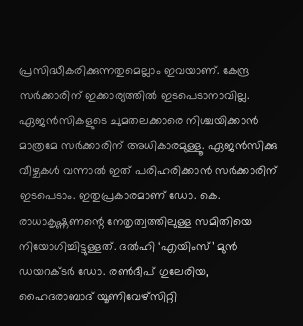പ്രസിദ്ധീകരിക്കുന്നതുമെല്ലാം ഇവയാണ്. കേന്ദ്ര സര്‍ക്കാരിന് ഇക്കാര്യത്തില്‍ ഇടപെടാനാവില്ല. ഏജന്‍സികളുടെ ചുമതലക്കാരെ നിശ്ചയിക്കാന്‍ മാത്രമേ സര്‍ക്കാരിന് അധികാരമുള്ളൂ. ഏജന്‍സിക്കു വീഴ്ചകള്‍ വന്നാല്‍ ഇത് പരിഹരിക്കാന്‍ സര്‍ക്കാരിന് ഇടപെടാം. ഇതുപ്രകാരമാണ് ഡോ. കെ. രാധാകൃഷ്ണണന്റെ നേതൃത്വത്തിലുള്ള സമിതിയെ നിയോഗിച്ചിട്ടുള്ളത്. ദല്‍ഹി ‘എയിംസ്’ മുന്‍ ഡയറക്ടര്‍ ഡോ. രണ്‍ദീപ് ഗുലേരിയ, ഹൈദരാബാദ് യൂണിവേഴ്‌സിറ്റി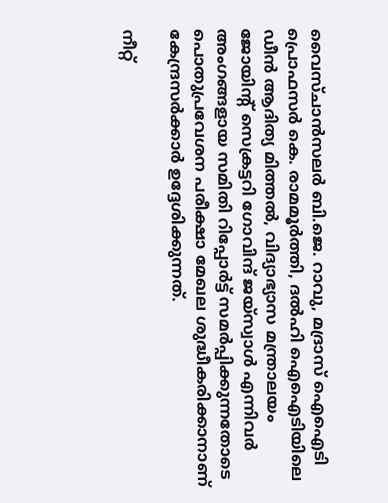വൈസ്ചാന്‍സലര്‍ ബി.ജെ. റാവു, മദ്രാസ് ഐഐടി പ്രൊഫസര്‍ കെ. രാമമൂര്‍ത്തി, ദല്‍ഹി ഐഐടിയിലെ ഡീന്‍ ആദിത്യ മിത്തല്‍, വിദ്യാഭ്യാസ മന്ത്രാലയം ജോയിന്റ് സെക്രട്ടറി ഗോവിന്ദ് ജയ്‌സ്വാള്‍ എന്നിവര്‍ അംഗങ്ങളായ സമിതി റിപ്പോര്‍ട്ട് സമര്‍പ്പിക്കുന്നതോടെ പൊതുപ്രവേശന പരീക്ഷാ മേഖല ശുദ്ധീകരിക്കാനാണ് കേന്ദ്രസര്‍ക്കാര്‍ ഉദ്ദേശിക്കുന്നത്.

നീറ്റ്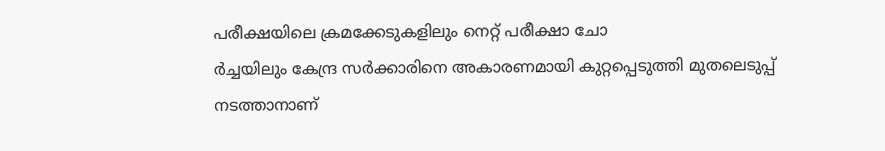പരീക്ഷയിലെ ക്രമക്കേടുകളിലും നെറ്റ് പരീക്ഷാ ചോ
ര്‍ച്ചയിലും കേന്ദ്ര സര്‍ക്കാരിനെ അകാരണമായി കുറ്റപ്പെടുത്തി മുതലെടുപ്പ് നടത്താനാണ്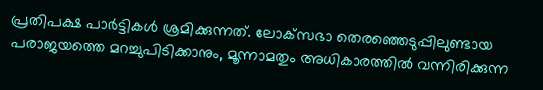പ്രതിപക്ഷ പാര്‍ട്ടികള്‍ ശ്രമിക്കുന്നത്. ലോക്‌സഭാ തെരഞ്ഞെടുപ്പിലുണ്ടായ പരാജയത്തെ മറച്ചുപിടിക്കാനും, മൂന്നാമതും അധികാരത്തില്‍ വന്നിരിക്കുന്ന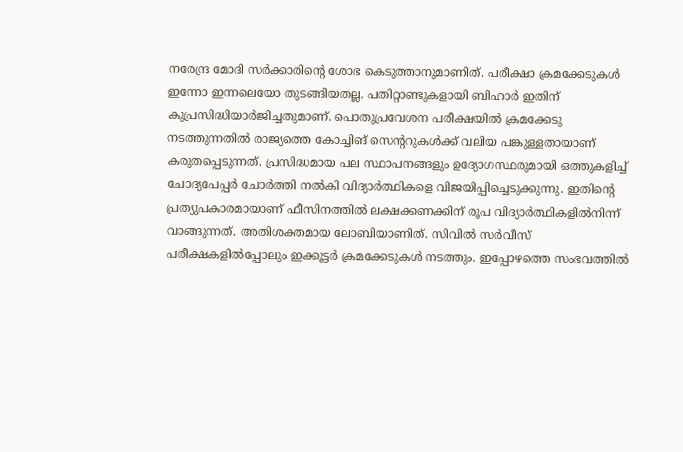നരേന്ദ്ര മോദി സര്‍ക്കാരിന്റെ ശോഭ കെടുത്താനുമാണിത്. പരീക്ഷാ ക്രമക്കേടുകള്‍ ഇന്നോ ഇന്നലെയോ തുടങ്ങിയതല്ല. പതിറ്റാണ്ടുകളായി ബിഹാര്‍ ഇതിന് കുപ്രസിദ്ധിയാര്‍ജിച്ചതുമാണ്. പൊതുപ്രവേശന പരീക്ഷയില്‍ ക്രമക്കേടു നടത്തുന്നതില്‍ രാജ്യത്തെ കോച്ചിങ് സെന്ററുകള്‍ക്ക് വലിയ പങ്കുള്ളതായാണ് കരുതപ്പെടുന്നത്. പ്രസിദ്ധമായ പല സ്ഥാപനങ്ങളും ഉദ്യോഗസ്ഥരുമായി ഒത്തുകളിച്ച് ചോദ്യപേപ്പര്‍ ചോര്‍ത്തി നല്‍കി വിദ്യാര്‍ത്ഥികളെ വിജയിപ്പിച്ചെടുക്കുന്നു. ഇതിന്റെ പ്രത്യുപകാരമായാണ് ഫീസിനത്തില്‍ ലക്ഷക്കണക്കിന് രൂപ വിദ്യാര്‍ത്ഥികളില്‍നിന്ന് വാങ്ങുന്നത്. അതിശക്തമായ ലോബിയാണിത്. സിവില്‍ സര്‍വീസ് പരീക്ഷകളില്‍പ്പോലും ഇക്കൂട്ടര്‍ ക്രമക്കേടുകള്‍ നടത്തും. ഇപ്പോഴത്തെ സംഭവത്തില്‍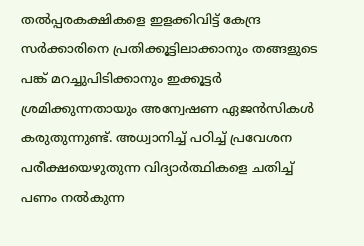തല്‍പ്പരകക്ഷികളെ ഇളക്കിവിട്ട് കേന്ദ്ര സര്‍ക്കാരിനെ പ്രതിക്കൂട്ടിലാക്കാനും തങ്ങളുടെ പങ്ക് മറച്ചുപിടിക്കാനും ഇക്കൂട്ടര്‍ ശ്രമിക്കുന്നതായും അന്വേഷണ ഏജന്‍സികള്‍ കരുതുന്നുണ്ട്. അധ്വാനിച്ച് പഠിച്ച് പ്രവേശന പരീക്ഷയെഴുതുന്ന വിദ്യാര്‍ത്ഥികളെ ചതിച്ച് പണം നല്‍കുന്ന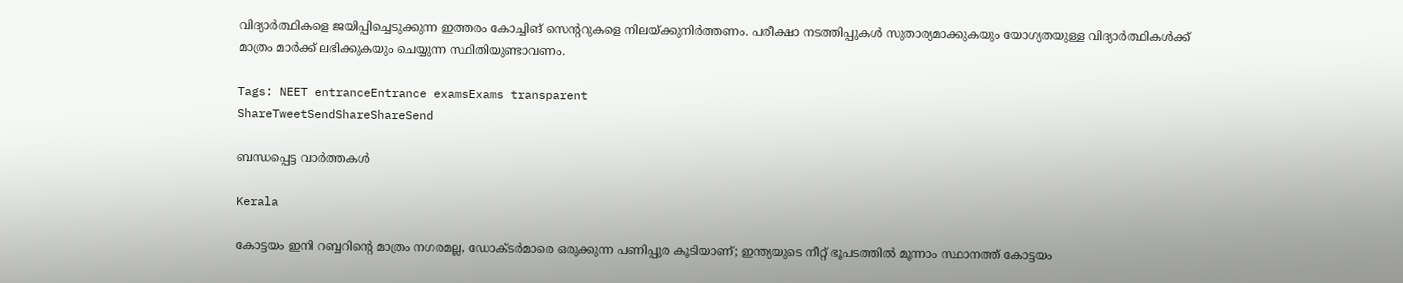വിദ്യാര്‍ത്ഥികളെ ജയിപ്പിച്ചെടുക്കുന്ന ഇത്തരം കോച്ചിങ് സെന്ററുകളെ നിലയ്‌ക്കുനിര്‍ത്തണം. പരീക്ഷാ നടത്തിപ്പുകള്‍ സുതാര്യമാക്കുകയും യോഗ്യതയുള്ള വിദ്യാര്‍ത്ഥികള്‍ക്ക് മാത്രം മാര്‍ക്ക് ലഭിക്കുകയും ചെയ്യുന്ന സ്ഥിതിയുണ്ടാവണം.

Tags: NEET entranceEntrance examsExams transparent
ShareTweetSendShareShareSend

ബന്ധപ്പെട്ട വാര്‍ത്തകള്‍

Kerala

കോട്ടയം ഇനി റബ്ബറിന്റെ മാത്രം നഗരമല്ല, ഡോക്ടര്‍മാരെ ഒരുക്കുന്ന പണിപ്പുര കൂടിയാണ്; ഇന്ത്യയുടെ നീറ്റ് ഭൂപടത്തില്‍ മൂന്നാം സ്ഥാനത്ത് കോട്ടയം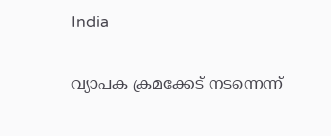India

വ്യാപക ക്രമക്കേട് നടന്നെന്ന്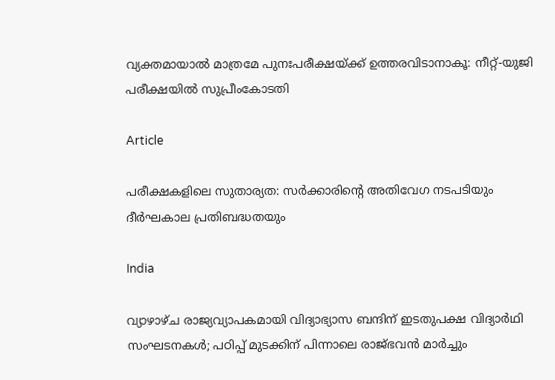വ്യക്തമായാല്‍ മാത്രമേ പുനഃപരീക്ഷയ്‌ക്ക് ഉത്തരവിടാനാകൂ: നീറ്റ്-യുജി പരീക്ഷയില്‍ സുപ്രീംകോടതി

Article

പരീക്ഷകളിലെ സുതാര്യത: സര്‍ക്കാരിന്റെ അതിവേഗ നടപടിയും ദീര്‍ഘകാല പ്രതിബദ്ധതയും

India

വ്യാഴാഴ്ച രാജ്യവ്യാപകമായി വിദ്യാഭ്യാസ ബന്ദിന് ഇടതുപക്ഷ വിദ്യാർഥി സംഘടനകള്‍; പഠിപ്പ് മുടക്കിന് പിന്നാലെ രാജ്ഭവൻ മാർച്ചും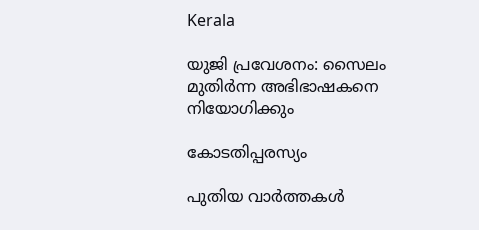Kerala

യുജി പ്രവേശനം: സൈലം മുതിര്‍ന്ന അഭിഭാഷകനെ നിയോഗിക്കും

കോടതിപ്പരസ്യം

പുതിയ വാര്‍ത്തകള്‍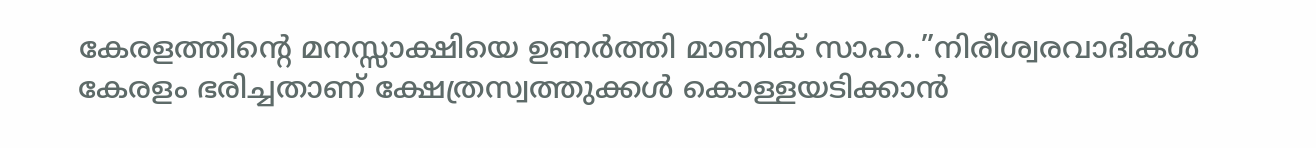കേരളത്തിന്റെ മനസ്സാക്ഷിയെ ഉണര്‍ത്തി മാണിക് സാഹ..”നിരീശ്വരവാദികള്‍ കേരളം ഭരിച്ചതാണ് ക്ഷേത്രസ്വത്തുക്കള്‍ കൊള്ളയടിക്കാന്‍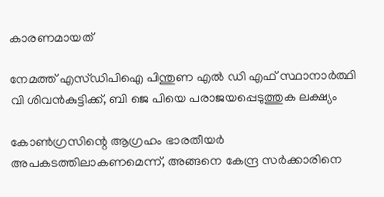കാരണമായത്

നേമത്ത് എസ്ഡിപിഐ പിന്തുണ എല്‍ ഡി എഫ് സ്ഥാനാര്‍ത്ഥി വി ശിവന്‍കുട്ടിക്ക്, ബി ജെ പിയെ പരാജയപ്പെടുത്തുക ലക്ഷ്യം

കോണ്‍ഗ്രസിന്റെ ആഗ്രഹം ഭാരതീയര്‍ അപകടത്തിലാകണമെന്ന്, അങ്ങനെ കേന്ദ്ര സര്‍ക്കാരിനെ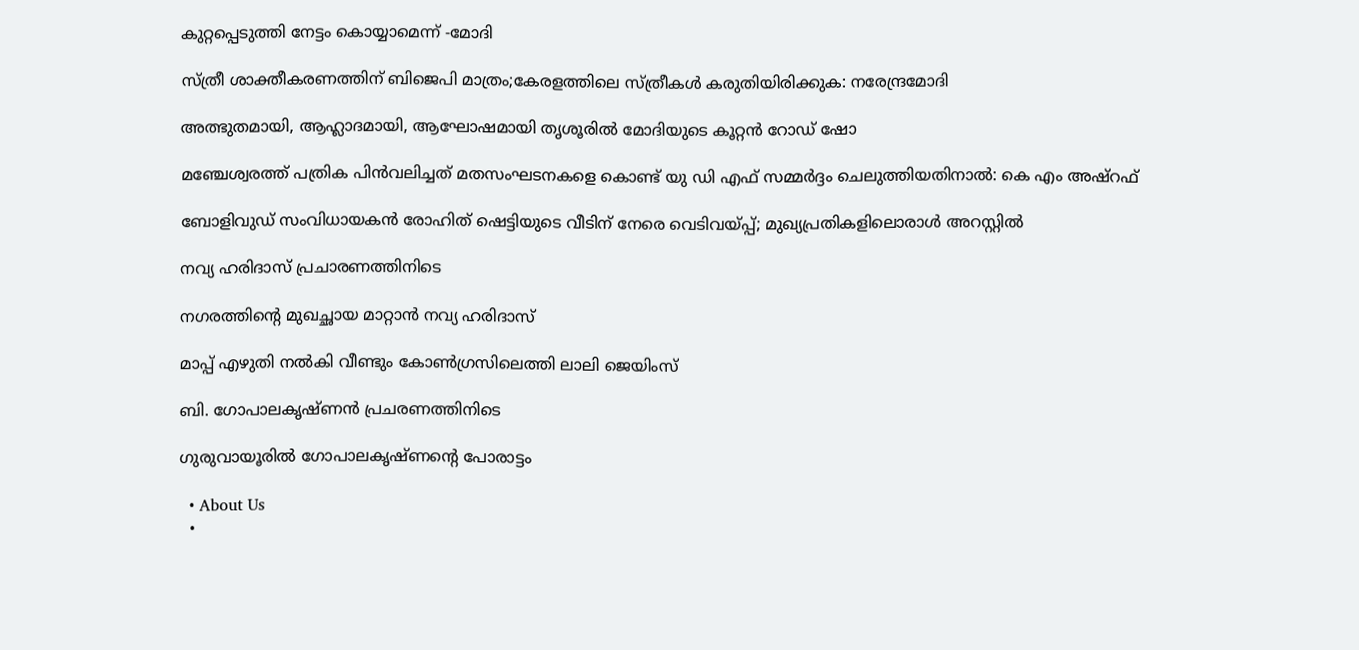കുറ്റപ്പെടുത്തി നേട്ടം കൊയ്യാമെന്ന് -മോദി

സ്ത്രീ ശാക്തീകരണത്തിന് ബിജെപി മാത്രം;കേരളത്തിലെ സ്ത്രീകള്‍ കരുതിയിരിക്കുക: നരേന്ദ്രമോദി

അത്ഭുതമായി, ആഹ്ലാദമായി, ആഘോഷമായി തൃശൂരിൽ മോദിയുടെ കൂറ്റൻ റോഡ് ഷോ

മഞ്ചേശ്വരത്ത് പത്രിക പിന്‍വലിച്ചത് മതസംഘടനകളെ കൊണ്ട് യു ഡി എഫ് സമ്മര്‍ദ്ദം ചെലുത്തിയതിനാല്‍: കെ എം അഷ്റഫ്

ബോളിവുഡ് സംവിധായകൻ രോഹിത് ഷെട്ടിയുടെ വീടിന് നേരെ വെടിവയ്‌പ്പ്; മുഖ്യപ്രതികളിലൊരാൾ അറസ്റ്റിൽ

നവ്യ ഹരിദാസ് പ്രചാരണത്തിനിടെ

നഗരത്തിന്റെ മുഖച്ഛായ മാറ്റാന്‍ നവ്യ ഹരിദാസ്

മാപ്പ് എഴുതി നല്‍കി വീണ്ടും കോണ്‍ഗ്രസിലെത്തി ലാലി ജെയിംസ്

ബി. ഗോപാലകൃഷ്ണന്‍ പ്രചരണത്തിനിടെ

ഗുരുവായൂരില്‍ ഗോപാലകൃഷ്ണന്റെ പോരാട്ടം

  • About Us
  •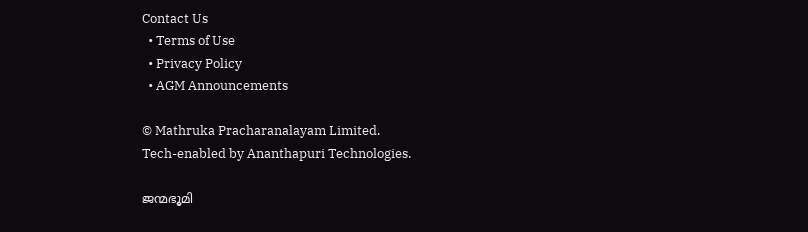Contact Us
  • Terms of Use
  • Privacy Policy
  • AGM Announcements

© Mathruka Pracharanalayam Limited.
Tech-enabled by Ananthapuri Technologies.

ജന്മഭൂമി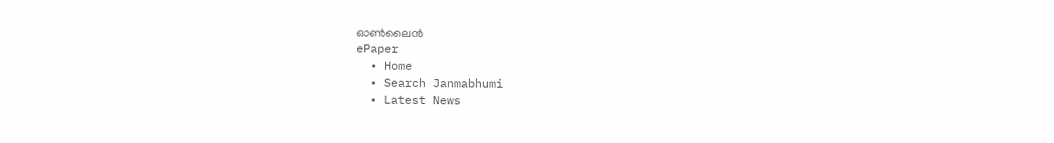ഓണ്‍ലൈന്‍
ePaper
  • Home
  • Search Janmabhumi
  • Latest News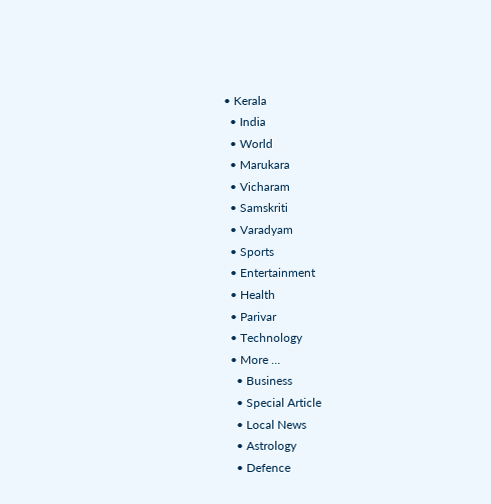• Kerala
  • India
  • World
  • Marukara
  • Vicharam
  • Samskriti
  • Varadyam
  • Sports
  • Entertainment
  • Health
  • Parivar
  • Technology
  • More …
    • Business
    • Special Article
    • Local News
    • Astrology
    • Defence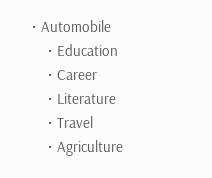• Automobile
    • Education
    • Career
    • Literature
    • Travel
    • Agriculture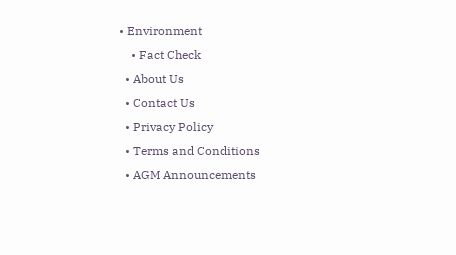• Environment
    • Fact Check
  • About Us
  • Contact Us
  • Privacy Policy
  • Terms and Conditions
  • AGM Announcements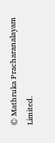© Mathruka Pracharanalayam Limited.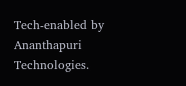Tech-enabled by Ananthapuri Technologies.